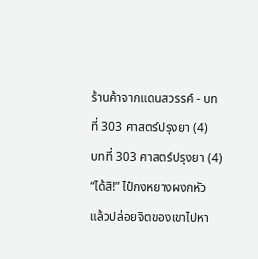ร้านค้าจากแดนสวรรค์ - บทที่ 303 ศาสตร์ปรุงยา (4)
บทที่ 303 ศาสตร์ปรุงยา (4)
“ได้สิ!” ไป๋กงหยางผงกหัว แล้วปล่อยจิตของเขาไปหา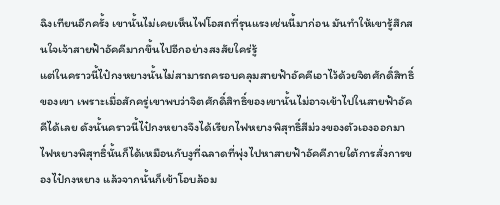ฉิงเทียนอีกครั้ง เขานั้นไม่เคยเห็นไฟโอสถที่รุนแรงเช่นนี้มาก่อน มันทำให้เขารู้สึกสนใจเจ้าสายฟ้าอัคคีมากขึ้นไปอีกอย่างสงสัยใคร่รู้
แต่ในคราวนี้ไป๋กงหยางนั้นไม่สามารถครอบคลุมสายฟ้าอัคคีเอาไว้ด้วยจิตศักดิ์สิทธิ์ของเขา เพราะเมื่อสักครู่เขาพบว่าจิตศักดิ์สิทธิ์ของเขานั้นไม่อาจเข้าไปในสายฟ้าอัคคีได้เลย ดังนั้นคราวนี้ไป๋กงหยางจึงได้เรียกไฟหยางพิสุทธิ์สีม่วงของตัวเองออกมา
ไฟหยางพิสุทธิ์นั้นก็ได้เหมือนกับงูที่ฉลาดที่พุ่งไปหาสายฟ้าอัคคีภายใต้การสั่งการของไป๋กงหยาง แล้วจากนั้นก็เข้าโอบล้อม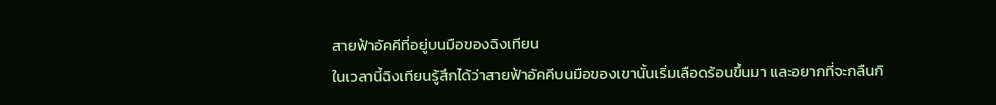สายฟ้าอัคคีที่อยู่บนมือของฉิงเทียน
ในเวลานี้ฉิงเทียนรู้สึกได้ว่าสายฟ้าอัคคีบนมือของเขานั้นเริ่มเลือดร้อนขึ้นมา และอยากที่จะกลืนกิ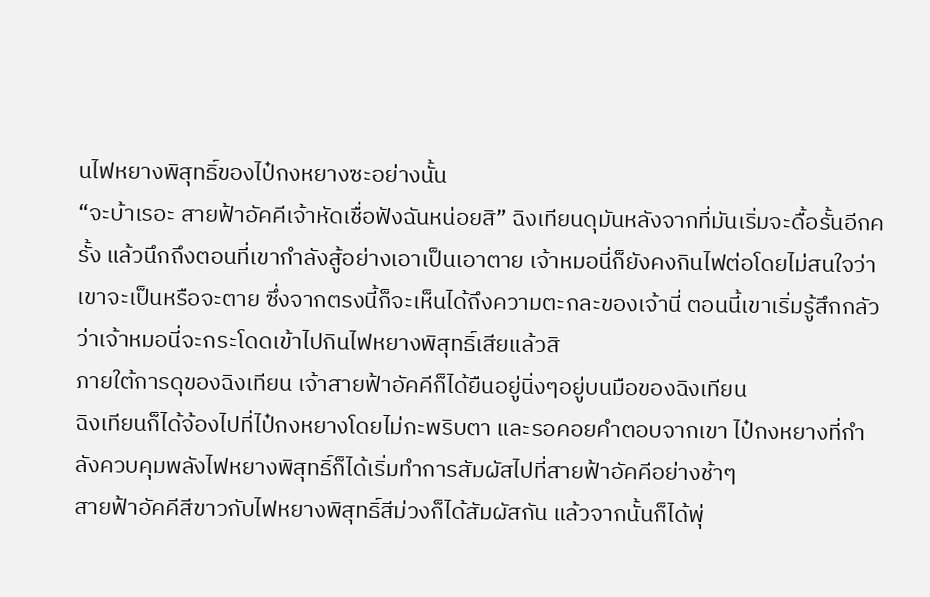นไฟหยางพิสุทธิ์ของไป๋กงหยางซะอย่างนั้น
“จะบ้าเรอะ สายฟ้าอัคคีเจ้าหัดเชื่อฟังฉันหน่อยสิ” ฉิงเทียนดุมันหลังจากที่มันเริ่มจะดื้อรั้นอีกครั้ง แล้วนึกถึงตอนที่เขากำลังสู้อย่างเอาเป็นเอาตาย เจ้าหมอนี่ก็ยังคงกินไฟต่อโดยไม่สนใจว่าเขาจะเป็นหรือจะตาย ซึ่งจากตรงนี้ก็จะเห็นได้ถึงความตะกละของเจ้านี่ ตอนนี้เขาเริ่มรู้สึกกลัวว่าเจ้าหมอนี่จะกระโดดเข้าไปกินไฟหยางพิสุทธิ์เสียแล้วสิ
ภายใต้การดุของฉิงเทียน เจ้าสายฟ้าอัคคีก็ได้ยืนอยู่นิ่งๆอยู่บนมือของฉิงเทียน
ฉิงเทียนก็ได้จ้องไปที่ไป๋กงหยางโดยไม่กะพริบตา และรอคอยคำตอบจากเขา ไป๋กงหยางที่กำลังควบคุมพลังไฟหยางพิสุทธิ์ก็ได้เริ่มทำการสัมผัสไปที่สายฟ้าอัคคีอย่างช้าๆ
สายฟ้าอัคคีสีขาวกับไฟหยางพิสุทธิ์สีม่วงก็ได้สัมผัสกัน แล้วจากนั้นก็ได้พุ่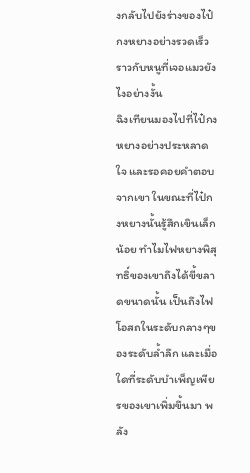งกลับไปยังร่างของไป๋กงหยางอย่างรวดเร็วราวกับหนูที่เจอแมวยังไงอย่างงั้น
ฉิงเทียนมองไปที่ไป๋กงหยางอย่างประหลาดใจ และรอคอยคำตอบจากเขา ในขณะที่ไป๋กงหยางนั้นรู้สึกเขินเล็กน้อย ทำไมไฟหยางพิสุทธิ์ของเขาถึงได้ขี้ขลาดขนาดนั้น เป็นถึงไฟโอสถในระดับกลางๆของระดับล้ำลึก และเมื่อใดที่ระดับบำเพ็ญเพียรของเขาเพิ่มขึ้นมา พลัง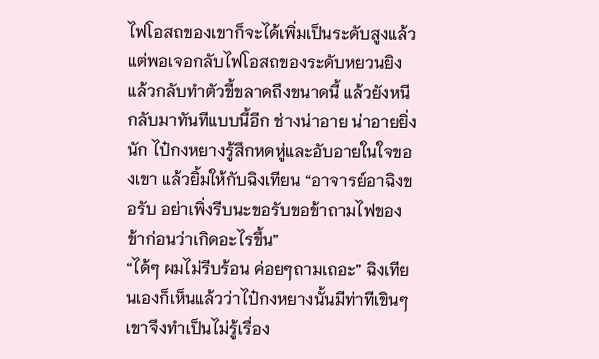ไฟโอสถของเขาก็จะได้เพิ่มเป็นระดับสูงแล้ว
แต่พอเจอกลับไฟโอสถของระดับหยวนยิงแล้วกลับทำตัวขี้ขลาดถึงขนาดนี้ แล้วยังหนีกลับมาทันทีแบบนี้อีก ช่างน่าอาย น่าอายยิ่งนัก ไป๋กงหยางรู้สึกหดหู่และอับอายในใจของเขา แล้วยิ้มให้กับฉิงเทียน “อาจารย์อาฉิงขอรับ อย่าเพิ่งรีบนะขอรับขอข้าถามไฟของข้าก่อนว่าเกิดอะไรขึ้น”
“ได้ๆ ผมไม่รีบร้อน ค่อยๆถามเถอะ” ฉิงเทียนเองก็เห็นแล้วว่าไป๋กงหยางนั้นมีท่าทีเขินๆเขาจึงทำเป็นไม่รู้เรื่อง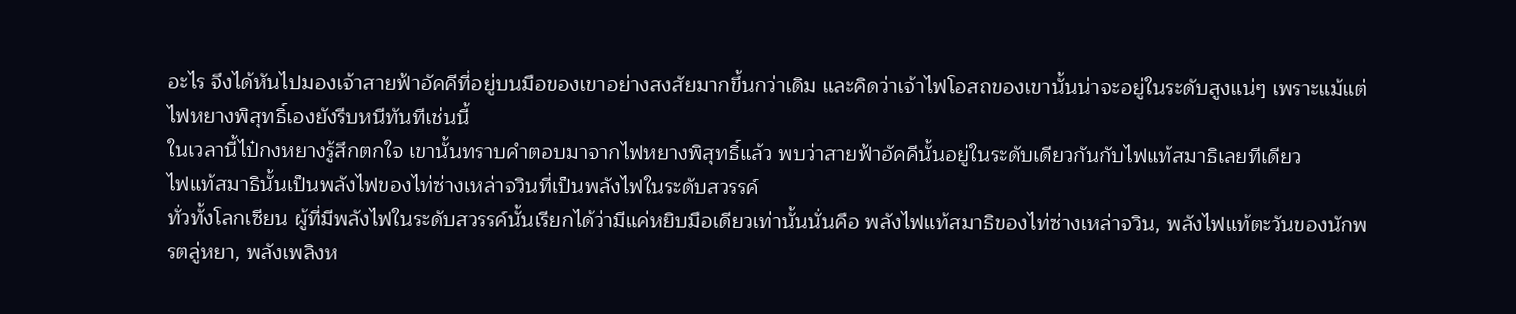อะไร จึงได้หันไปมองเจ้าสายฟ้าอัคคีที่อยู่บนมือของเขาอย่างสงสัยมากขึ้นกว่าเดิม และคิดว่าเจ้าไฟโอสถของเขานั้นน่าจะอยู่ในระดับสูงแน่ๆ เพราะแม้แต่ไฟหยางพิสุทธิ์เองยังรีบหนีทันทีเช่นนี้
ในเวลานี้ไป๋กงหยางรู้สึกตกใจ เขานั้นทราบคำตอบมาจากไฟหยางพิสุทธิ์แล้ว พบว่าสายฟ้าอัคคีนั้นอยู่ในระดับเดียวกันกับไฟแท้สมาธิเลยทีเดียว
ไฟแท้สมาธินั้นเป็นพลังไฟของไท่ซ่างเหล่าจวินที่เป็นพลังไฟในระดับสวรรค์
ทั่วทั้งโลกเซียน ผู้ที่มีพลังไฟในระดับสวรรค์นั้นเรียกได้ว่ามีแค่หยิบมือเดียวเท่านั้นนั่นคือ พลังไฟแท้สมาธิของไท่ซ่างเหล่าจวิน, พลังไฟแท้ตะวันของนักพรตลู่หยา, พลังเพลิงห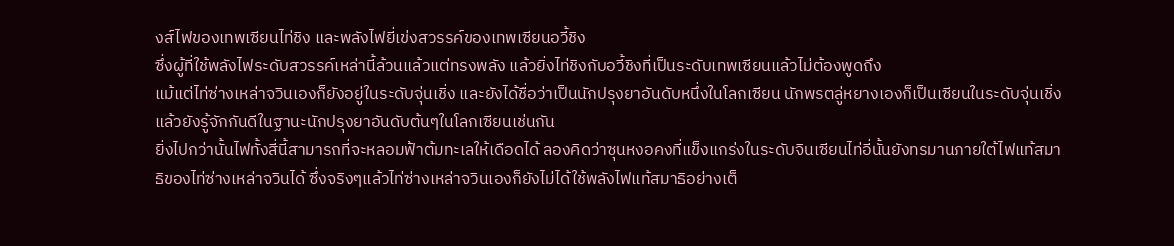งส์ไฟของเทพเซียนไท่ชิง และพลังไฟยี่เข่งสวรรค์ของเทพเซียนอวี้ชิง
ซึ่งผู้ที่ใช้พลังไฟระดับสวรรค์เหล่านี้ล้วนแล้วแต่ทรงพลัง แล้วยิ่งไท่ชิงกับอวี้ชิงที่เป็นระดับเทพเซียนแล้วไม่ต้องพูดถึง
แม้แต่ไท่ซ่างเหล่าจวินเองก็ยังอยู่ในระดับจุ่นเชิ่ง และยังได้ชื่อว่าเป็นนักปรุงยาอันดับหนึ่งในโลกเซียน นักพรตลู่หยางเองก็เป็นเซียนในระดับจุ่นเชิ่ง แล้วยังรู้จักกันดีในฐานะนักปรุงยาอันดับต้นๆในโลกเซียนเช่นกัน
ยิ่งไปกว่านั้นไฟทั้งสี่นี้สามารถที่จะหลอมฟ้าต้มทะเลให้เดือดได้ ลองคิดว่าซุนหงอคงที่แข็งแกร่งในระดับจินเซียนไท่อี่นั้นยังทรมานภายใต้ไฟแท้สมาธิของไท่ซ่างเหล่าจวินได้ ซึ่งจริงๆแล้วไท่ซ่างเหล่าจวินเองก็ยังไม่ได้ใช้พลังไฟแท้สมาธิอย่างเต็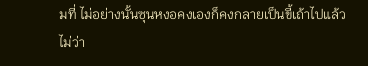มที่ ไม่อย่างนั้นซุนหงอคงเองก็คงกลายเป็นขี้เถ้าไปแล้ว
ไม่ว่า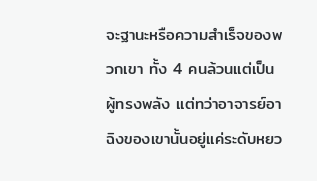จะฐานะหรือความสำเร็จของพวกเขา ทั้ง 4 คนล้วนแต่เป็นผู้ทรงพลัง แต่ทว่าอาจารย์อาฉิงของเขานั้นอยู่แค่ระดับหยว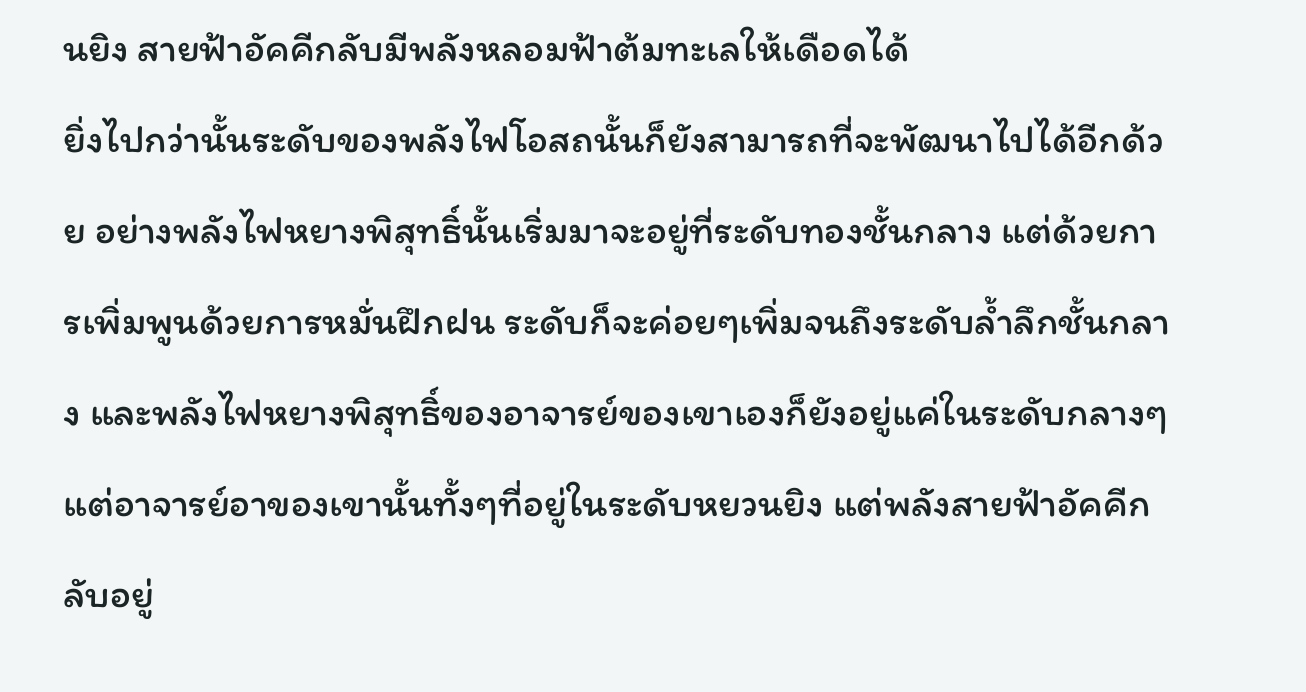นยิง สายฟ้าอัคคีกลับมีพลังหลอมฟ้าต้มทะเลให้เดือดได้
ยิ่งไปกว่านั้นระดับของพลังไฟโอสถนั้นก็ยังสามารถที่จะพัฒนาไปได้อีกด้วย อย่างพลังไฟหยางพิสุทธิ์นั้นเริ่มมาจะอยู่ที่ระดับทองชั้นกลาง แต่ด้วยการเพิ่มพูนด้วยการหมั่นฝึกฝน ระดับก็จะค่อยๆเพิ่มจนถึงระดับล้ำลึกชั้นกลาง และพลังไฟหยางพิสุทธิ์ของอาจารย์ของเขาเองก็ยังอยู่แค่ในระดับกลางๆ
แต่อาจารย์อาของเขานั้นทั้งๆที่อยู่ในระดับหยวนยิง แต่พลังสายฟ้าอัคคีกลับอยู่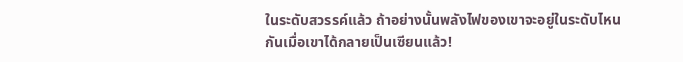ในระดับสวรรค์แล้ว ถ้าอย่างนั้นพลังไฟของเขาจะอยู่ในระดับไหนกันเมื่อเขาได้กลายเป็นเซียนแล้ว!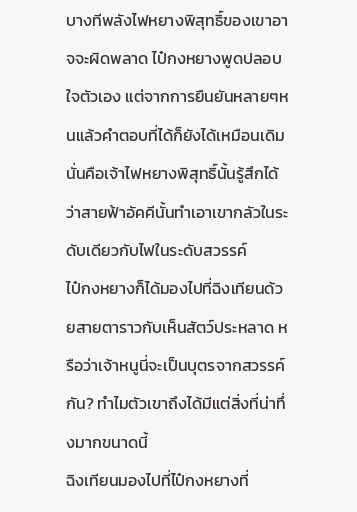บางทีพลังไฟหยางพิสุทธิ์ของเขาอาจจะผิดพลาด ไป๋กงหยางพูดปลอบใจตัวเอง แต่จากการยืนยันหลายๆหนแล้วคำตอบที่ได้ก็ยังได้เหมือนเดิม นั่นคือเจ้าไฟหยางพิสุทธิ์นั้นรู้สึกได้ว่าสายฟ้าอัคคีนั้นทำเอาเขากลัวในระดับเดียวกับไฟในระดับสวรรค์
ไป๋กงหยางก็ได้มองไปที่ฉิงเทียนด้วยสายตาราวกับเห็นสัตว์ประหลาด หรือว่าเจ้าหนูนี่จะเป็นบุตรจากสวรรค์กัน? ทำไมตัวเขาถึงได้มีแต่สิ่งที่น่าทึ่งมากขนาดนี้
ฉิงเทียนมองไปที่ไป๋กงหยางที่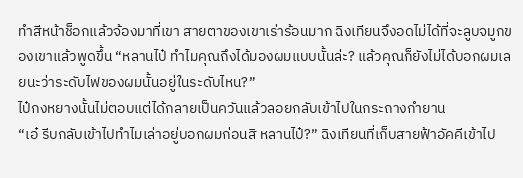ทำสีหน้าช็อกแล้วจ้องมาที่เขา สายตาของเขาเร่าร้อนมาก ฉิงเทียนจึงอดไม่ได้ที่จะลูบจมูกของเขาแล้วพูดขึ้น “หลานไป๋ ทำไมคุณถึงได้มองผมแบบนั้นล่ะ? แล้วคุณก็ยังไม่ได้บอกผมเลยนะว่าระดับไฟของผมนั้นอยู่ในระดับไหน?”
ไป๋กงหยางนั้นไม่ตอบแต่ได้กลายเป็นควันแล้วลอยกลับเข้าไปในกระถางกำยาน
“เอ๋ รีบกลับเข้าไปทำไมเล่าอยู่บอกผมก่อนสิ หลานไป๋?” ฉิงเทียนที่เก็บสายฟ้าอัคคีเข้าไป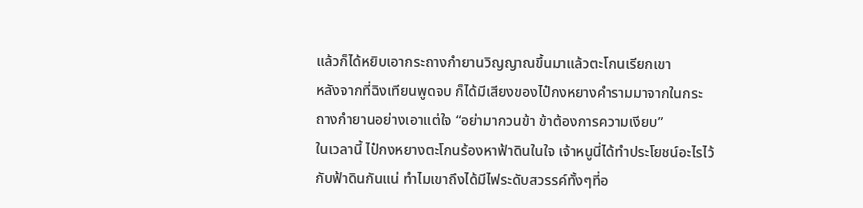แล้วก็ได้หยิบเอากระถางกำยานวิญญาณขึ้นมาแล้วตะโกนเรียกเขา
หลังจากที่ฉิงเทียนพูดจบ ก็ได้มีเสียงของไป๋กงหยางคำรามมาจากในกระถางกำยานอย่างเอาแต่ใจ “อย่ามากวนข้า ข้าต้องการความเงียบ”
ในเวลานี้ ไป๋กงหยางตะโกนร้องหาฟ้าดินในใจ เจ้าหนูนี่ได้ทำประโยชน์อะไรไว้กับฟ้าดินกันแน่ ทำไมเขาถึงได้มีไฟระดับสวรรค์ทั้งๆที่อ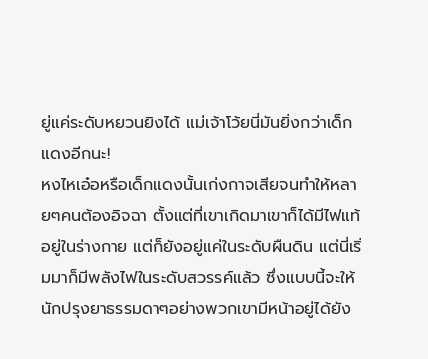ยู่แค่ระดับหยวนยิงได้ แม่เจ้าโว้ยนี่มันยิ่งกว่าเด็กแดงอีกนะ!
หงไหเอ๋อหรือเด็กแดงนั้นเก่งกาจเสียจนทำให้หลายๆคนต้องอิจฉา ตั้งแต่ที่เขาเกิดมาเขาก็ได้มีไฟแท้อยู่ในร่างกาย แต่ก็ยังอยู่แค่ในระดับผืนดิน แต่นี่เริ่มมาก็มีพลังไฟในระดับสวรรค์แล้ว ซึ่งแบบนี้จะให้นักปรุงยาธรรมดาๆอย่างพวกเขามีหน้าอยู่ได้ยัง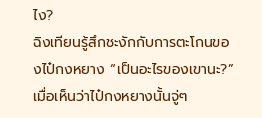ไง?
ฉิงเทียนรู้สึกชะงักกับการตะโกนของไป๋กงหยาง “เป็นอะไรของเขานะ?”
เมื่อเห็นว่าไป๋กงหยางนั้นจู่ๆ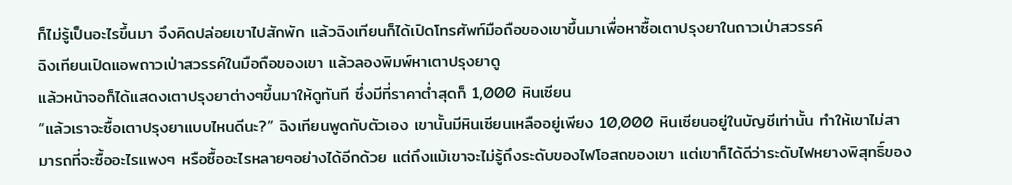ก็ไม่รู้เป็นอะไรขึ้นมา จึงคิดปล่อยเขาไปสักพัก แล้วฉิงเทียนก็ได้เปิดโทรศัพท์มือถือของเขาขึ้นมาเพื่อหาซื้อเตาปรุงยาในถาวเป่าสวรรค์
ฉิงเทียนเปิดแอพถาวเป่าสวรรค์ในมือถือของเขา แล้วลองพิมพ์หาเตาปรุงยาดู
แล้วหน้าจอก็ได้แสดงเตาปรุงยาต่างๆขึ้นมาให้ดูทันที ซึ่งมีที่ราคาต่ำสุดก็ 1,000 หินเซียน
“แล้วเราจะซื้อเตาปรุงยาแบบไหนดีนะ?” ฉิงเทียนพูดกับตัวเอง เขานั้นมีหินเซียนเหลืออยู่เพียง 10,000 หินเซียนอยู่ในบัญชีเท่านั้น ทำให้เขาไม่สามารถที่จะซื้ออะไรแพงๆ หรือซื้ออะไรหลายๆอย่างได้อีกด้วย แต่ถึงแม้เขาจะไม่รู้ถึงระดับของไฟโอสถของเขา แต่เขาก็ได้ดีว่าระดับไฟหยางพิสุทธิ์ของ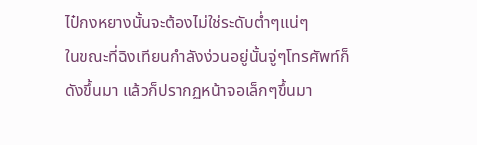ไป๋กงหยางนั้นจะต้องไม่ใช่ระดับต่ำๆแน่ๆ
ในขณะที่ฉิงเทียนกำลังง่วนอยู่นั้นจู่ๆโทรศัพท์ก็ดังขึ้นมา แล้วก็ปรากฏหน้าจอเล็กๆขึ้นมา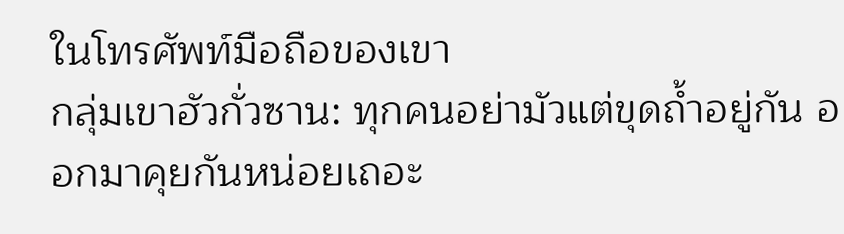ในโทรศัพท์มือถือของเขา
กลุ่มเขาฮัวกั่วซาน: ทุกคนอย่ามัวแต่ขุดถ้ำอยู่กัน ออกมาคุยกันหน่อยเถอะ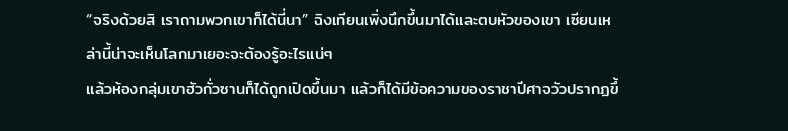“จริงด้วยสิ เราถามพวกเขาก็ได้นี่นา” ฉิงเทียนเพิ่งนึกขึ้นมาได้และตบหัวของเขา เซียนเหล่านี้น่าจะเห็นโลกมาเยอะจะต้องรู้อะไรแน่ๆ
แล้วห้องกลุ่มเขาฮัวกั่วซานก็ได้ถูกเปิดขึ้นมา แล้วก็ได้มีข้อความของราชาปีศาจวัวปรากฏขึ้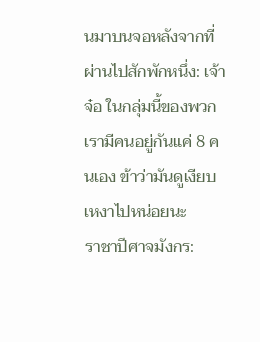นมาบนจอหลังจากที่ผ่านไปสักพักหนึ่ง: เจ้าจ๋อ ในกลุ่มนี้ของพวกเรามีคนอยู่กันแค่ 8 คนเอง ข้าว่ามันดูเงียบเหงาไปหน่อยนะ
ราชาปีศาจมังกร: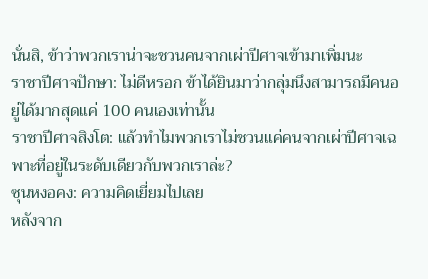นั่นสิ, ข้าว่าพวกเราน่าจะชวนคนจากเผ่าปีศาจเข้ามาเพิ่มนะ
ราชาปีศาจปักษา: ไม่ดีหรอก ข้าได้ยินมาว่ากลุ่มนึงสามารถมีคนอยู่ได้มากสุดแค่ 100 คนเองเท่านั้น
ราชาปีศาจสิงโต: แล้วทำไมพวกเราไม่ชวนแค่คนจากเผ่าปีศาจเฉพาะที่อยู่ในระดับเดียวกับพวกเราล่ะ?
ซุนหงอคง: ความคิดเยี่ยมไปเลย
หลังจาก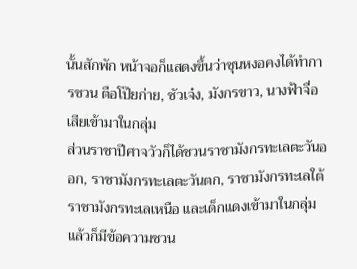นั้นสักพัก หน้าจอก็แสดงขึ้นว่าซุนหงอคงได้ทำการชวน ตือโป๊ยก่าย, ซัวเจ๋ง, มังกรขาว, นางฟ้าจื่อเสียเข้ามาในกลุ่ม
ส่วนราชาปีศาจวัวก็ได้ชวนราชามังกรทะเลตะวันออก, ราชามังกรทะเลตะวันตก, ราชามังกรทะเลใต้ ราชามังกรทะเลเหนือ และเด็กแดงเข้ามาในกลุ่ม
แล้วก็มีข้อความชวน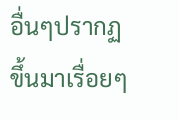อื่นๆปรากฏขึ้นมาเรื่อยๆ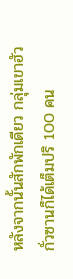หลังจากนั้นสักพักเดียว กลุ่มเขาฮัวกั่วซานก็ได้เต็มปริ 100 คน